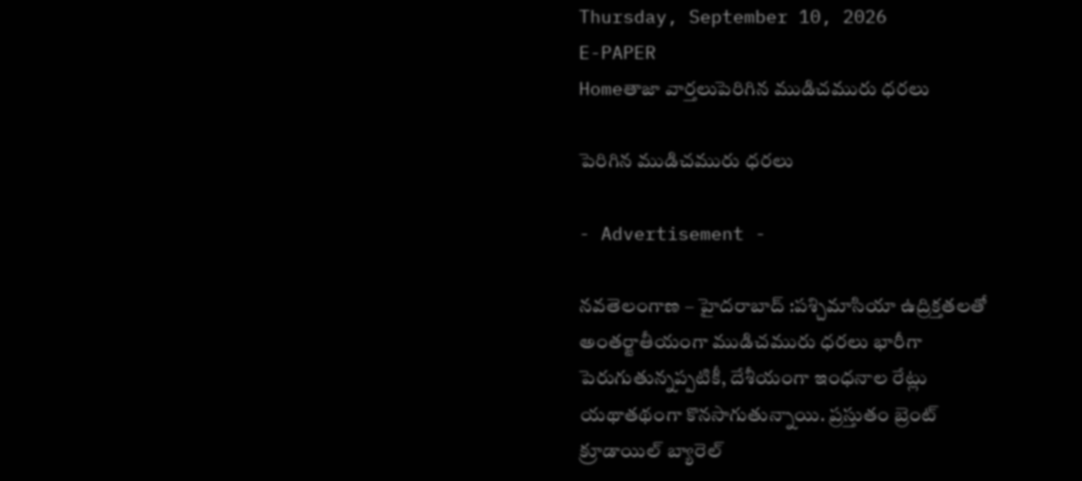Thursday, September 10, 2026
E-PAPER
Homeతాజా వార్తలుపెరిగిన ముడిచమురు ధరలు

పెరిగిన ముడిచమురు ధరలు

- Advertisement -

నవతెలంగాణ – హైదరాబాద్ :పశ్చిమాసియా ఉద్రిక్తతలతో అంతర్జాతీయంగా ముడిచమురు ధరలు భారీగా పెరుగుతున్నప్పటికీ, దేశీయంగా ఇంధనాల రేట్లు యథాతథంగా కొనసాగుతున్నాయి. ప్రస్తుతం బ్రెంట్‌ క్రూడాయిల్‌ బ్యారెల్‌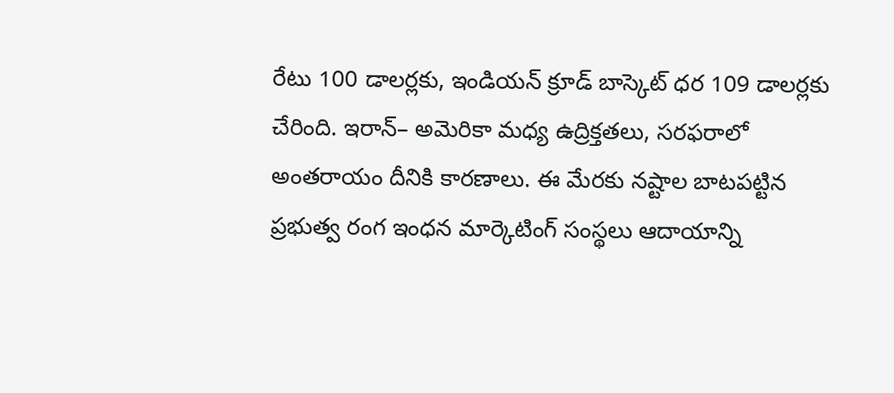రేటు 100 డాలర్లకు, ఇండియన్‌ క్రూడ్‌ బాస్కెట్‌ ధర 109 డాలర్లకు చేరింది. ఇరాన్‌– అమెరికా మధ్య ఉద్రిక్తతలు, సరఫరాలో అంతరాయం దీనికి కారణాలు. ఈ మేరకు నష్టాల బాటపట్టిన ప్రభుత్వ రంగ ఇంధన మార్కెటింగ్‌ సంస్థలు ఆదాయాన్ని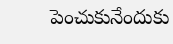పెంచుకునేందుకు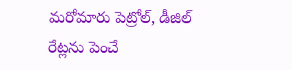మరోమారు పెట్రోల్, డీజిల్‌ రేట్లను పెంచే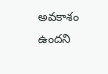అవకాశం ఉందని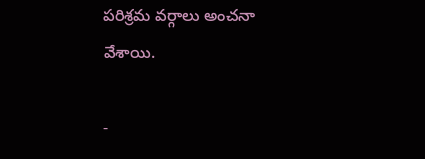పరిశ్రమ వర్గాలు అంచనా వేశాయి.

-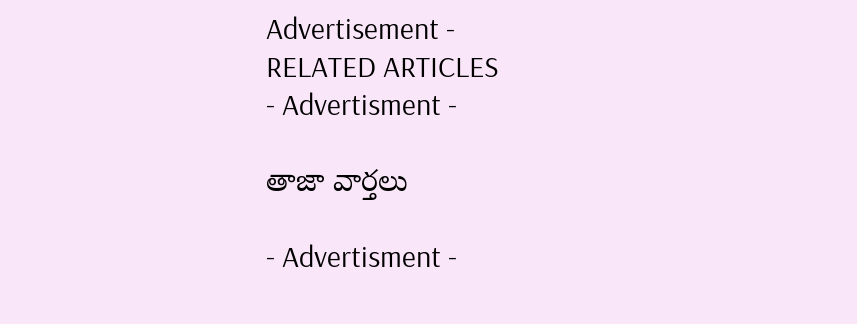Advertisement -
RELATED ARTICLES
- Advertisment -

తాజా వార్తలు

- Advertisment -